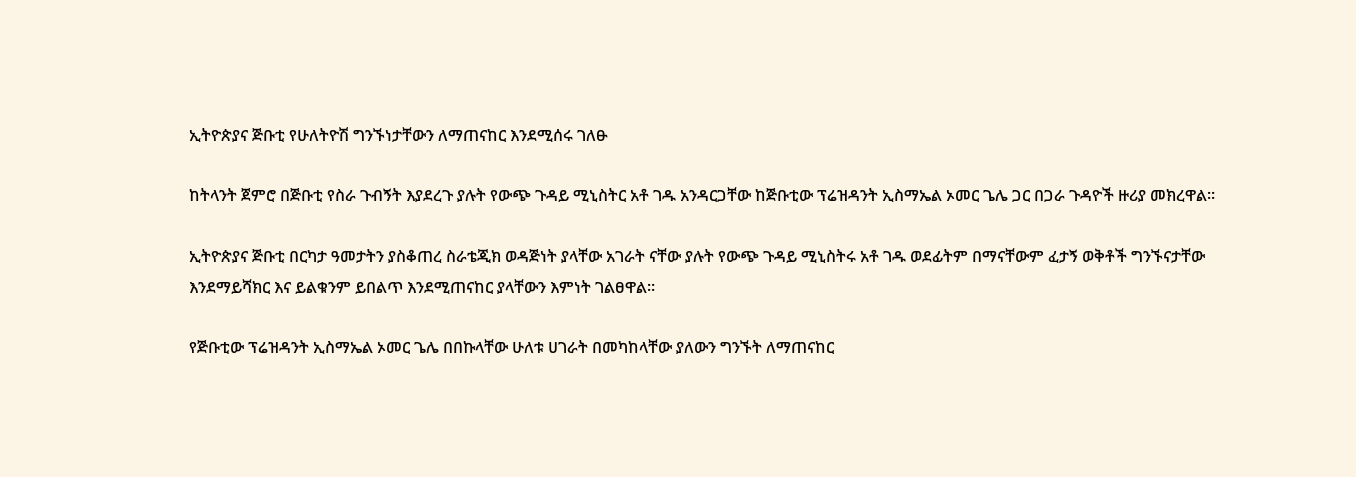ኢትዮጵያና ጅቡቲ የሁለትዮሽ ግንኙነታቸውን ለማጠናከር እንደሚሰሩ ገለፁ

ከትላንት ጀምሮ በጅቡቲ የስራ ጉብኝት እያደረጉ ያሉት የውጭ ጉዳይ ሚኒስትር አቶ ገዱ አንዳርጋቸው ከጅቡቲው ፕሬዝዳንት ኢስማኤል ኦመር ጌሌ ጋር በጋራ ጉዳዮች ዙሪያ መክረዋል፡፡

ኢትዮጵያና ጅቡቲ በርካታ ዓመታትን ያስቆጠረ ስራቴጂክ ወዳጅነት ያላቸው አገራት ናቸው ያሉት የውጭ ጉዳይ ሚኒስትሩ አቶ ገዱ ወደፊትም በማናቸውም ፈታኝ ወቅቶች ግንኙናታቸው እንደማይሻክር እና ይልቁንም ይበልጥ እንደሚጠናከር ያላቸውን እምነት ገልፀዋል፡፡

የጅቡቲው ፕሬዝዳንት ኢስማኤል ኦመር ጌሌ በበኩላቸው ሁለቱ ሀገራት በመካከላቸው ያለውን ግንኙት ለማጠናከር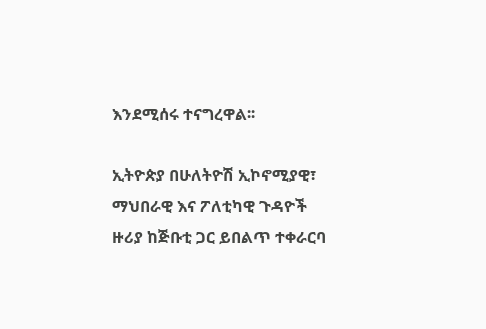እንደሚሰሩ ተናግረዋል፡፡

ኢትዮጵያ በሁለትዮሽ ኢኮኖሚያዊ፣ ማህበራዊ እና ፖለቲካዊ ጉዳዮች ዙሪያ ከጅቡቲ ጋር ይበልጥ ተቀራርባ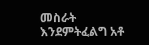መስራት እንደምትፈልግ አቶ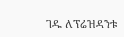ገዱ ለፕሬዝዳንቱ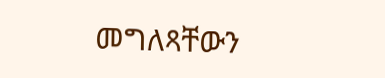መግለጻቸውን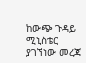ከውጭ ጉዳይ ሚኒስቴር ያገኘነው መረጃ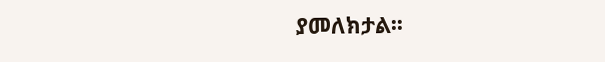ያመለክታል፡፡